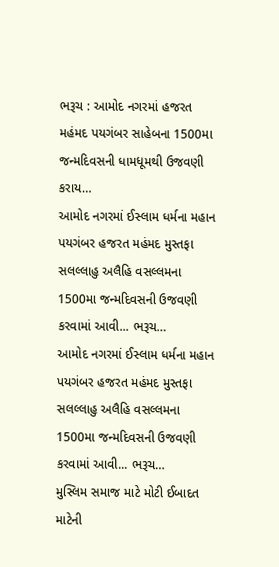ભરૂચ : આમોદ નગરમાં હજરત મહંમદ પયગંબર સાહેબના 1500મા જન્મદિવસની ધામધૂમથી ઉજવણી કરાય…
આમોદ નગરમાં ઈસ્લામ ધર્મના મહાન પયગંબર હજરત મહંમદ મુસ્તફા સલલ્લાહુ અલૈહિ વસલ્લમના 1500મા જન્મદિવસની ઉજવણી કરવામાં આવી... ભરૂચ…
આમોદ નગરમાં ઈસ્લામ ધર્મના મહાન પયગંબર હજરત મહંમદ મુસ્તફા સલલ્લાહુ અલૈહિ વસલ્લમના 1500મા જન્મદિવસની ઉજવણી કરવામાં આવી... ભરૂચ…
મુસ્લિમ સમાજ માટે મોટી ઈબાદત માટેની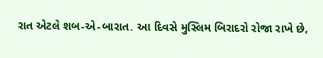રાત એટલે શબ-એ-બારાત. આ દિવસે મુસ્લિમ બિરાદરો રોજા રાખે છે,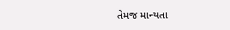તેમજ માન્યતા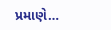પ્રમાણે…